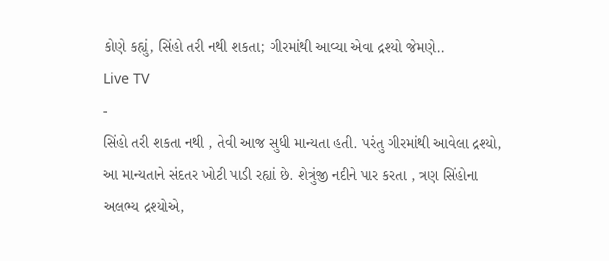કોણે કહ્યું, સિંહો તરી નથી શકતા; ગીરમાંથી આવ્યા એવા દ્રશ્યો જેમણે..
Live TV
-
સિંહો તરી શકતા નથી , તેવી આજ સુધી માન્યતા હતી. પરંતુ ગીરમાંથી આવેલા દ્રશ્યો, આ માન્યતાને સંદતર ખોટી પાડી રહ્યાં છે. શેત્રુંજી નદીને પાર કરતા , ત્રણ સિંહોના અલભ્ય દ્રશ્યોએ,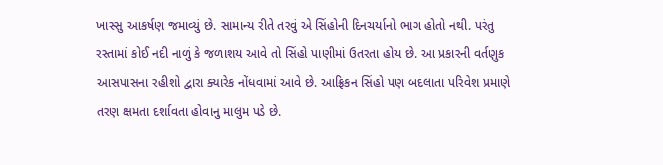ખાસ્સુ આકર્ષણ જમાવ્યું છે. સામાન્ય રીતે તરવું એ સિંહોની દિનચર્યાનો ભાગ હોતો નથી. પરંતુ રસ્તામાં કોઈ નદી નાળું કે જળાશય આવે તો સિંહો પાણીમાં ઉતરતા હોય છે. આ પ્રકારની વર્તણુક આસપાસના રહીશો દ્વારા ક્યારેક નોંધવામાં આવે છે. આફ્રિકન સિંહો પણ બદલાતા પરિવેશ પ્રમાણે તરણ ક્ષમતા દર્શાવતા હોવાનુ માલુમ પડે છે.